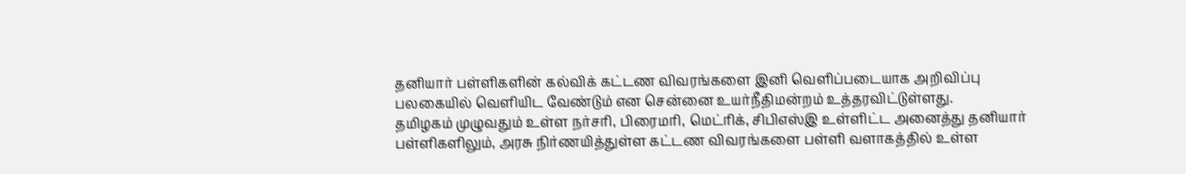தனியார் பள்ளிகளின் கல்விக் கட்டண விவரங்களை இனி வெளிப்படையாக அறிவிப்பு பலகையில் வெளியிட வேண்டும் என சென்னை உயர்நீதிமன்றம் உத்தரவிட்டுள்ளது.
தமிழகம் முழுவதும் உள்ள நர்சரி, பிரைமரி, மெட்ரிக், சிபிஎஸ்இ உள்ளிட்ட அனைத்து தனியார் பள்ளிகளிலும், அரசு நிர்ணயித்துள்ள கட்டண விவரங்களை பள்ளி வளாகத்தில் உள்ள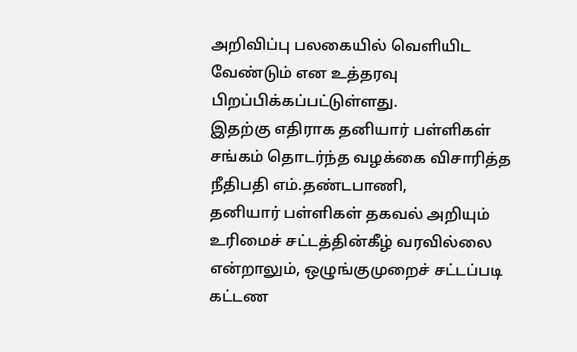அறிவிப்பு பலகையில் வெளியிட வேண்டும் என உத்தரவு பிறப்பிக்கப்பட்டுள்ளது.
இதற்கு எதிராக தனியார் பள்ளிகள் சங்கம் தொடர்ந்த வழக்கை விசாரித்த நீதிபதி எம்.தண்டபாணி,
தனியார் பள்ளிகள் தகவல் அறியும் உரிமைச் சட்டத்தின்கீழ் வரவில்லை என்றாலும், ஒழுங்குமுறைச் சட்டப்படி கட்டண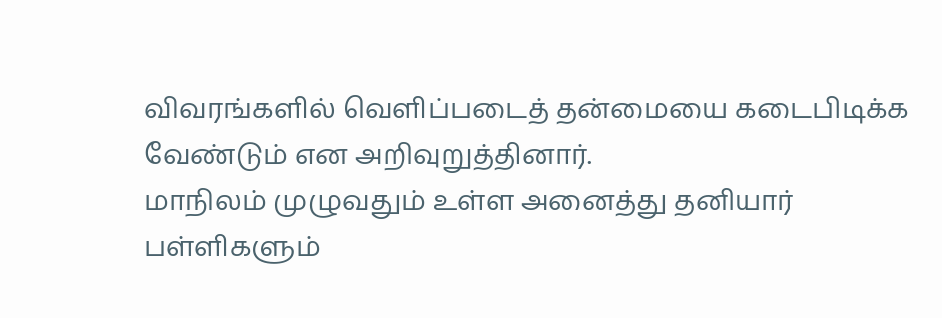விவரங்களில் வெளிப்படைத் தன்மையை கடைபிடிக்க வேண்டும் என அறிவுறுத்தினார்.
மாநிலம் முழுவதும் உள்ள அனைத்து தனியார் பள்ளிகளும்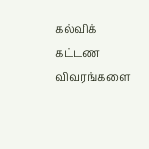கல்விக் கட்டண விவரங்களை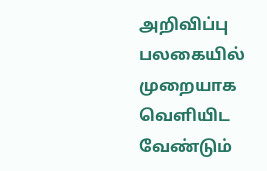அறிவிப்பு பலகையில் முறையாக வெளியிட வேண்டும்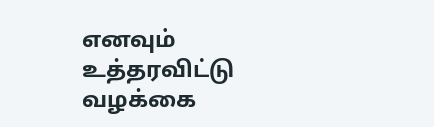எனவும் உத்தரவிட்டு வழக்கை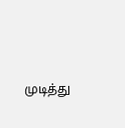முடித்து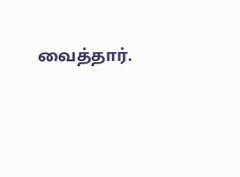வைத்தார்.